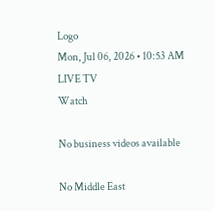Logo
Mon, Jul 06, 2026 • 10:53 AM
LIVE TV
Watch

No business videos available

No Middle East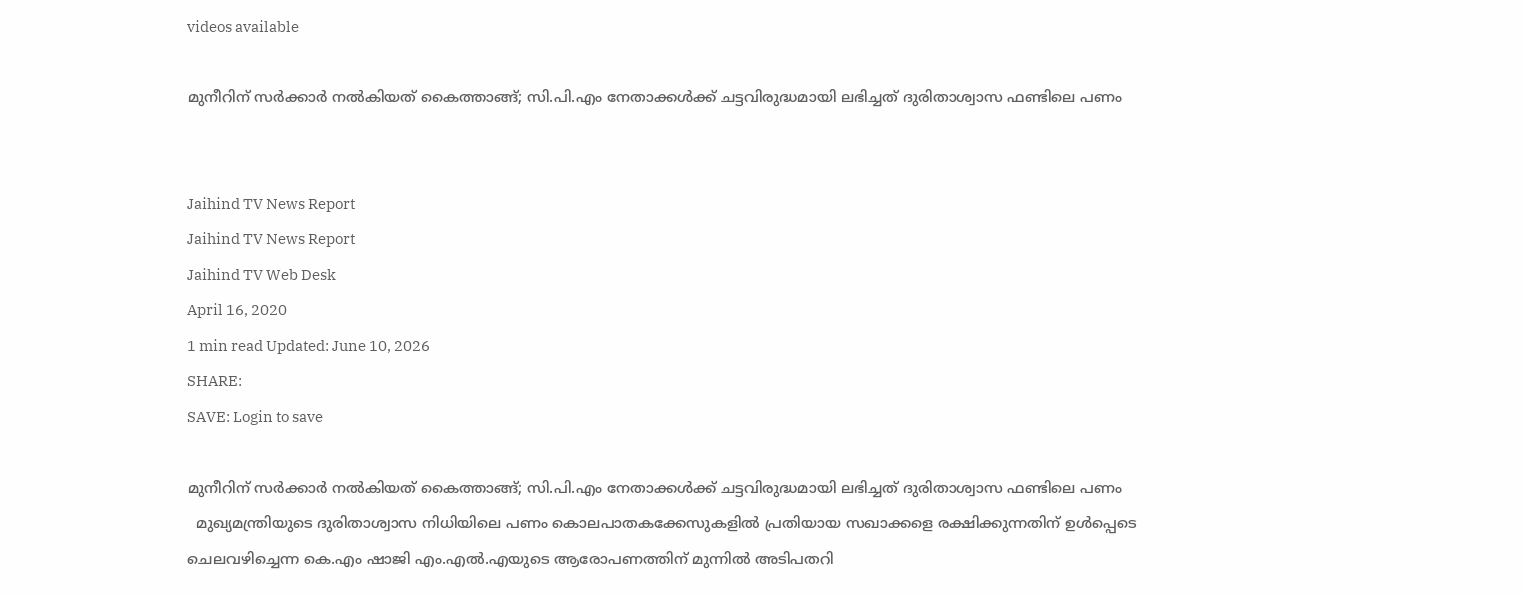videos available

മുനീറിന് സർക്കാര്‍ നല്‍കിയത് കൈത്താങ്ങ്; സി.പി.എം നേതാക്കള്‍ക്ക് ചട്ടവിരുദ്ധമായി ലഭിച്ചത് ദുരിതാശ്വാസ ഫണ്ടിലെ പണം


Jaihind TV News Report
Jaihind TV News Report
Jaihind TV Web Desk
April 16, 2020
1 min read Updated: June 10, 2026
SHARE:
SAVE: Login to save

മുനീറിന് സർക്കാര്‍ നല്‍കിയത് കൈത്താങ്ങ്; സി.പി.എം നേതാക്കള്‍ക്ക് ചട്ടവിരുദ്ധമായി ലഭിച്ചത് ദുരിതാശ്വാസ ഫണ്ടിലെ പണം
  മുഖ്യമന്ത്രിയുടെ ദുരിതാശ്വാസ നിധിയിലെ പണം കൊലപാതകക്കേസുകളില്‍ പ്രതിയായ സഖാക്കളെ രക്ഷിക്കുന്നതിന് ഉള്‍പ്പെടെ ചെലവഴിച്ചെന്ന കെ.എം ഷാജി എം.എല്‍.എയുടെ ആരോപണത്തിന് മുന്നില്‍ അടിപതറി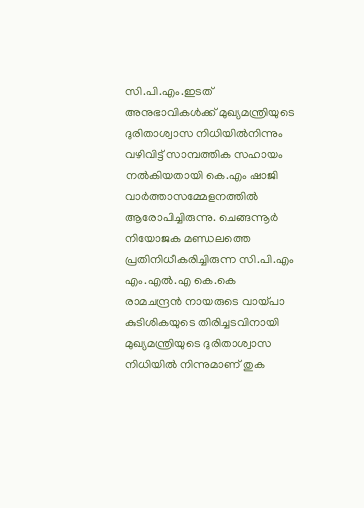സി.പി.എം.ഇടത് അനുഭാവികള്‍ക്ക് മുഖ്യമന്ത്രിയുടെ ദുരിതാശ്വാസ നിധിയില്‍നിന്നും വഴിവിട്ട് സാമ്പത്തിക സഹായം നല്‍കിയതായി കെ.എം ഷാജി വാര്‍ത്താസമ്മേളനത്തില്‍ ആരോപിച്ചിരുന്നു. ചെങ്ങന്നൂർ നിയോജക മണ്ഡലത്തെ പ്രതിനിധീകരിച്ചിരുന്ന സി.പി.എം  എം.എല്‍.എ കെ.കെ രാമചന്ദ്രന്‍ നായരുടെ വായ്പാ കുടിശികയുടെ തിരിച്ചടവിനായി മുഖ്യമന്ത്രിയുടെ ദുരിതാശ്വാസ നിധിയില്‍ നിന്നുമാണ് തുക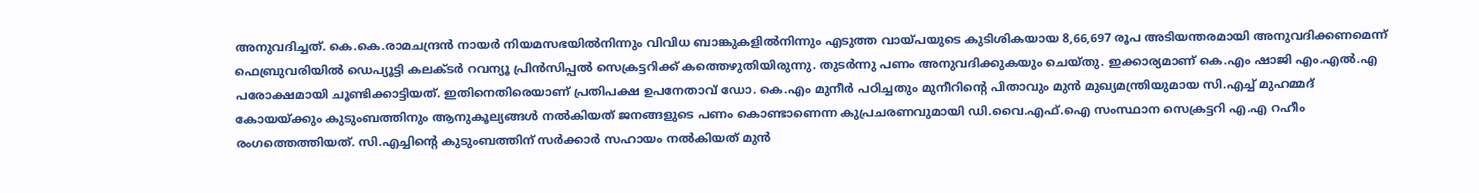അനുവദിച്ചത്. കെ.കെ.രാമചന്ദ്രൻ നായർ നിയമസഭയിൽനിന്നും വിവിധ ബാങ്കുകളിൽനിന്നും എടുത്ത വായ്പയുടെ കുടിശികയായ 8,66,697 രൂപ അടിയന്തരമായി അനുവദിക്കണമെന്ന് ഫെബ്രുവരിയിൽ ഡെപ്യൂട്ടി കലക്ടർ റവന്യൂ പ്രിൻസിപ്പൽ സെക്രട്ടറിക്ക് കത്തെഴുതിയിരുന്നു. തുടർന്നു പണം അനുവദിക്കുകയും ചെയ്തു. ഇക്കാര്യമാണ് കെ.എം ഷാജി എം.എല്‍.എ പരോക്ഷമായി ചൂണ്ടിക്കാട്ടിയത്. ഇതിനെതിരെയാണ് പ്രതിപക്ഷ ഉപനേതാവ് ഡോ. കെ.എം മുനീർ പഠിച്ചതും മുനീറിന്‍റെ പിതാവും മുന്‍ മുഖ്യമന്ത്രിയുമായ സി.എച്ച് മുഹമ്മദ് കോയയ്ക്കും കുടുംബത്തിനും ആനുകൂല്യങ്ങള്‍ നല്‍കിയത് ജനങ്ങളുടെ പണം കൊണ്ടാണെന്ന കുപ്രചരണവുമായി ഡി.വൈ.എഫ്.ഐ സംസ്ഥാന സെക്രട്ടറി എ.എ റഹീം രംഗത്തെത്തിയത്. സി.എച്ചിന്‍റെ കുടുംബത്തിന് സർക്കാർ സഹായം നല്‍കിയത് മുന്‍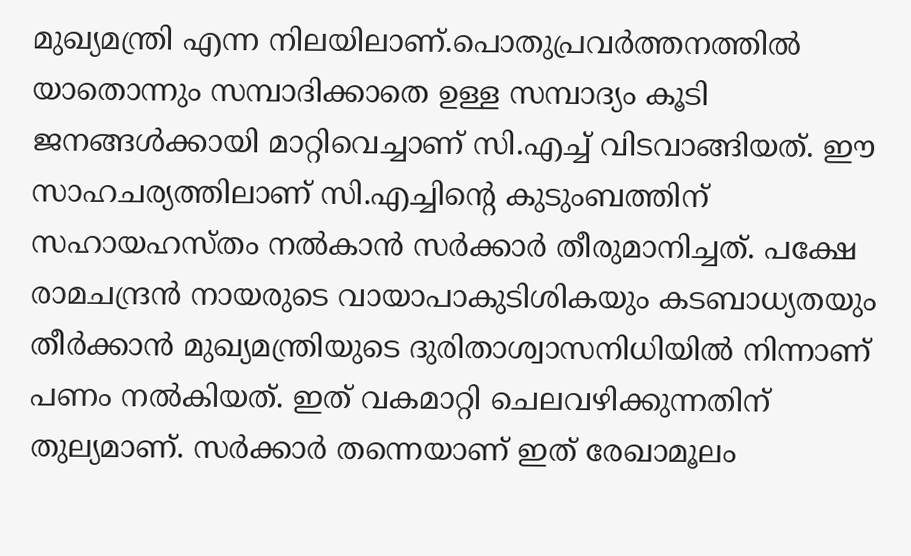മുഖ്യമന്ത്രി എന്ന നിലയിലാണ്.പൊതുപ്രവർത്തനത്തില്‍ യാതൊന്നും സമ്പാദിക്കാതെ ഉള്ള സമ്പാദ്യം കൂടി ജനങ്ങള്‍ക്കായി മാറ്റിവെച്ചാണ് സി.എച്ച് വിടവാങ്ങിയത്. ഈ സാഹചര്യത്തിലാണ് സി.എച്ചിന്‍റെ കുടുംബത്തിന് സഹായഹസ്തം നല്‍കാന്‍ സർക്കാർ തീരുമാനിച്ചത്. പക്ഷേ രാമചന്ദ്രന്‍ നായരുടെ വായാപാകുടിശികയും കടബാധ്യതയും തീര്‍ക്കാന്‍ മുഖ്യമന്ത്രിയുടെ ദുരിതാശ്വാസനിധിയില്‍ നിന്നാണ് പണം നല്‍കിയത്. ഇത് വകമാറ്റി ചെലവഴിക്കുന്നതിന് തുല്യമാണ്. സർക്കാർ തന്നെയാണ് ഇത് രേഖാമൂലം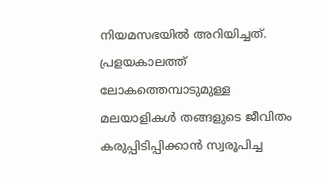നിയമസഭയില്‍ അറിയിച്ചത്. പ്രളയകാലത്ത് ലോകത്തെമ്പാടുമുള്ള മലയാളികള്‍ തങ്ങളുടെ ജീവിതം കരുപ്പിടിപ്പിക്കാന്‍ സ്വരൂപിച്ച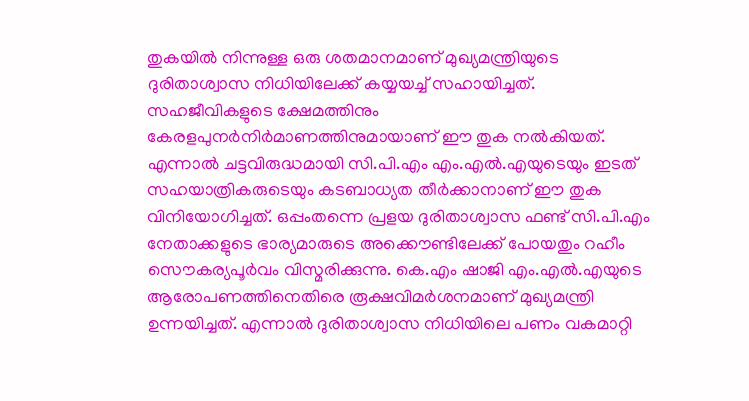തുകയില്‍ നിന്നുള്ള ഒരു ശതമാനമാണ് മുഖ്യമന്ത്രിയുടെ ദുരിതാശ്വാസ നിധിയിലേക്ക് കയ്യയച്ച് സഹായിച്ചത്. സഹജീവികളുടെ ക്ഷേമത്തിനും കേരളപുനർനിർമാണത്തിനുമായാണ് ഈ തുക നല്‍കിയത്. എന്നാല്‍ ചട്ടവിരുദ്ധമായി സി.പി.എം എം.എല്‍.എയുടെയും ഇടത് സഹയാത്രികരുടെയും കടബാധ്യത തീർക്കാനാണ് ഈ തുക വിനിയോഗിച്ചത്. ഒപ്പംതന്നെ പ്രളയ ദുരിതാശ്വാസ ഫണ്ട് സി.പി.എം നേതാക്കളുടെ ഭാര്യമാരുടെ അക്കൌണ്ടിലേക്ക് പോയതും റഹീം സൌകര്യപൂര്‍വം വിസ്മരിക്കുന്നു. കെ.എം ഷാജി എം.എല്‍.എയുടെ ആരോപണത്തിനെതിരെ രൂക്ഷവിമര്‍ശനമാണ് മുഖ്യമന്ത്രി ഉന്നയിച്ചത്. എന്നാല്‍ ദുരിതാശ്വാസ നിധിയിലെ പണം വകമാറ്റി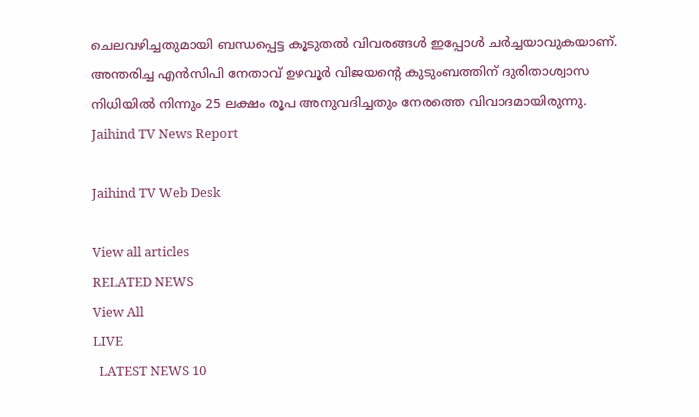ചെലവഴിച്ചതുമായി ബന്ധപ്പെട്ട കൂടുതല്‍ വിവരങ്ങള്‍ ഇപ്പോള്‍ ചര്‍ച്ചയാവുകയാണ്. അന്തരിച്ച എന്‍സിപി നേതാവ് ഉഴവൂര്‍ വിജയന്‍റെ കുടുംബത്തിന് ദുരിതാശ്വാസ നിധിയില്‍ നിന്നും 25 ലക്ഷം രൂപ അനുവദിച്ചതും നേരത്തെ വിവാദമായിരുന്നു.
Jaihind TV News Report

Jaihind TV Web Desk

View all articles
RELATED NEWS
View All
LIVE
  LATEST NEWS 10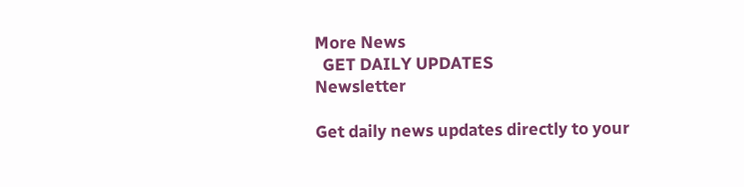More News
  GET DAILY UPDATES
Newsletter

Get daily news updates directly to your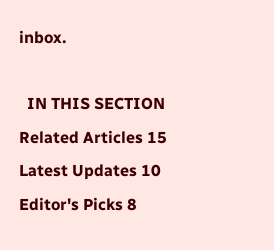inbox.

  IN THIS SECTION
Related Articles 15
Latest Updates 10
Editor's Picks 8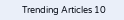Trending Articles 10